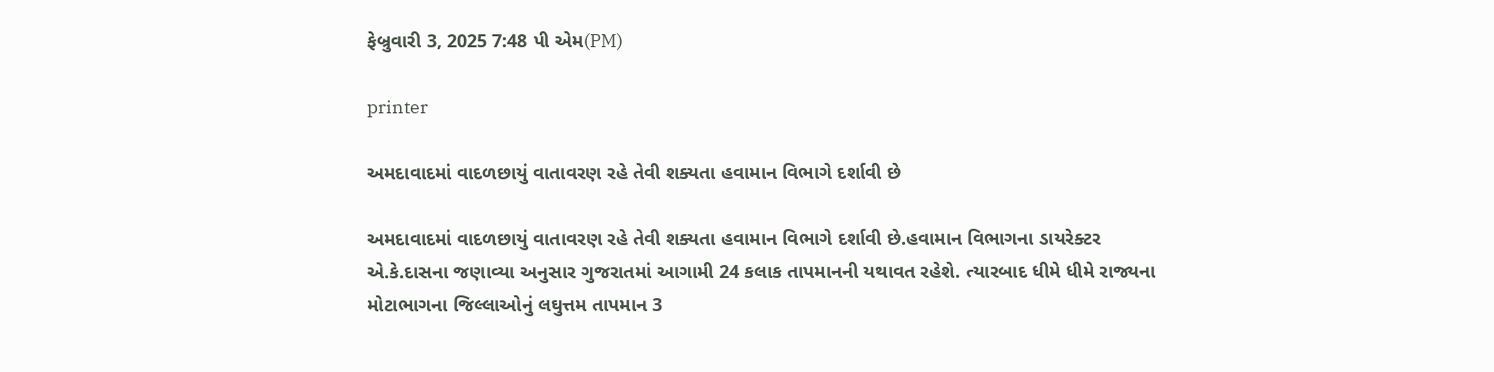ફેબ્રુવારી 3, 2025 7:48 પી એમ(PM)

printer

અમદાવાદમાં વાદળછાયું વાતાવરણ રહે તેવી શક્યતા હવામાન વિભાગે દર્શાવી છે

અમદાવાદમાં વાદળછાયું વાતાવરણ રહે તેવી શક્યતા હવામાન વિભાગે દર્શાવી છે.હવામાન વિભાગના ડાયરેક્ટર એ.કે.દાસના જણાવ્યા અનુસાર ગુજરાતમાં આગામી 24 કલાક તાપમાનની યથાવત રહેશે. ત્યારબાદ ધીમે ધીમે રાજ્યના મોટાભાગના જિલ્લાઓનું લઘુત્તમ તાપમાન 3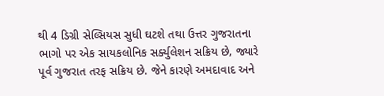થી 4 ડિગ્રી સેલ્સિયસ સુધી ઘટશે તથા ઉત્તર ગુજરાતના ભાગો પર એક સાયકલોનિક સર્ક્યુલેશન સક્રિય છે, જ્યારે પૂર્વ ગુજરાત તરફ સક્રિય છે. જેને કારણે અમદાવાદ અને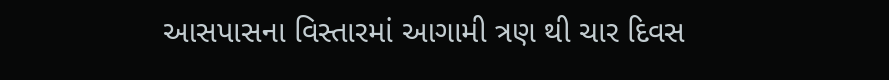આસપાસના વિસ્તારમાં આગામી ત્રણ થી ચાર દિવસ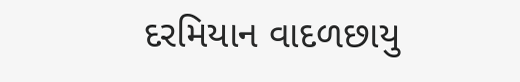દરમિયાન વાદળછાયુ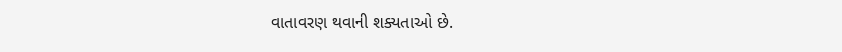વાતાવરણ થવાની શક્યતાઓ છે.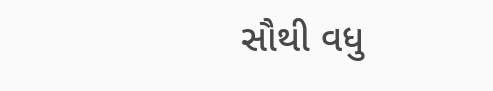સૌથી વધુ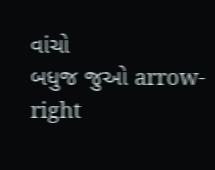વાંચો
બધુજ જુઓ arrow-right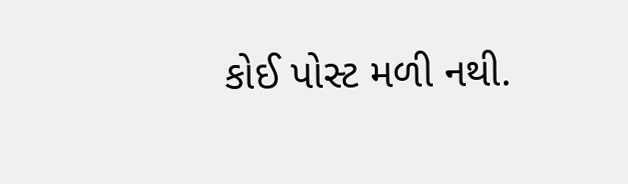કોઈ પોસ્ટ મળી નથી.